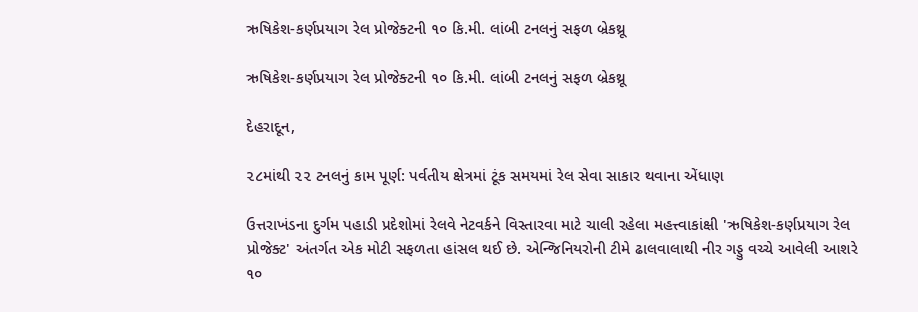ઋષિકેશ-કર્ણપ્રયાગ રેલ પ્રોજેક્ટની ૧૦ કિ.મી. લાંબી ટનલનું સફળ બ્રેકથ્રૂ

ઋષિકેશ-કર્ણપ્રયાગ રેલ પ્રોજેક્ટની ૧૦ કિ.મી. લાંબી ટનલનું સફળ બ્રેકથ્રૂ

દેહરાદૂન,

૨૮માંથી ૨૨ ટનલનું કામ પૂર્ણ: પર્વતીય ક્ષેત્રમાં ટૂંક સમયમાં રેલ સેવા સાકાર થવાના એંધાણ

ઉત્તરાખંડના દુર્ગમ પહાડી પ્રદેશોમાં રેલવે નેટવર્કને વિસ્તારવા માટે ચાલી રહેલા મહત્ત્વાકાંક્ષી 'ઋષિકેશ-કર્ણપ્રયાગ રેલ પ્રોજેક્ટ' અંતર્ગત એક મોટી સફળતા હાંસલ થઈ છે. એન્જિનિયરોની ટીમે ઢાલવાલાથી નીર ગડ્ડુ વચ્ચે આવેલી આશરે ૧૦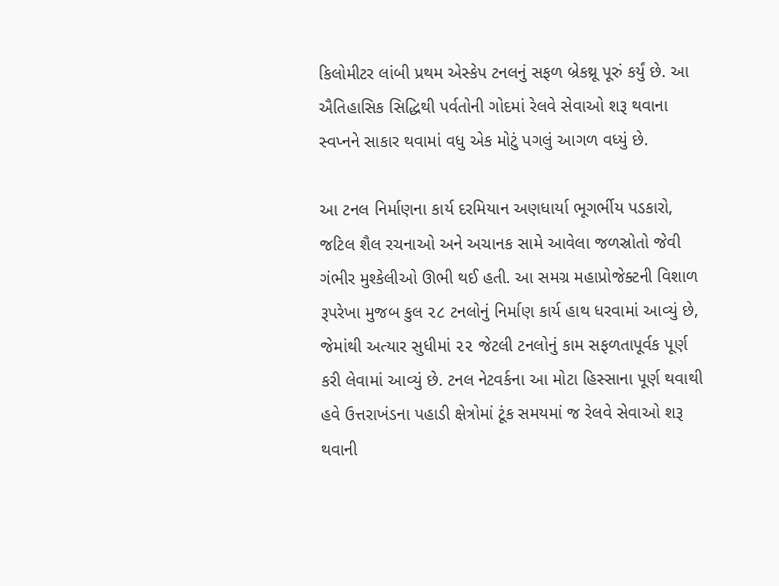કિલોમીટર લાંબી પ્રથમ એસ્કેપ ટનલનું સફળ બ્રેકથ્રૂ પૂરું કર્યું છે. આ ઐતિહાસિક સિદ્ધિથી પર્વતોની ગોદમાં રેલવે સેવાઓ શરૂ થવાના સ્વપ્નને સાકાર થવામાં વધુ એક મોટું પગલું આગળ વધ્યું છે.

આ ટનલ નિર્માણના કાર્ય દરમિયાન અણધાર્યા ભૂગર્ભીય પડકારો, જટિલ શૈલ રચનાઓ અને અચાનક સામે આવેલા જળસ્રોતો જેવી ગંભીર મુશ્કેલીઓ ઊભી થઈ હતી. આ સમગ્ર મહાપ્રોજેક્ટની વિશાળ રૂપરેખા મુજબ કુલ ૨૮ ટનલોનું નિર્માણ કાર્ય હાથ ધરવામાં આવ્યું છે, જેમાંથી અત્યાર સુધીમાં ૨૨ જેટલી ટનલોનું કામ સફળતાપૂર્વક પૂર્ણ કરી લેવામાં આવ્યું છે. ટનલ નેટવર્કના આ મોટા હિસ્સાના પૂર્ણ થવાથી હવે ઉત્તરાખંડના પહાડી ક્ષેત્રોમાં ટૂંક સમયમાં જ રેલવે સેવાઓ શરૂ થવાની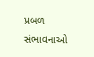પ્રબળ સંભાવનાઓ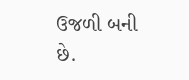ઉજળી બની છે.